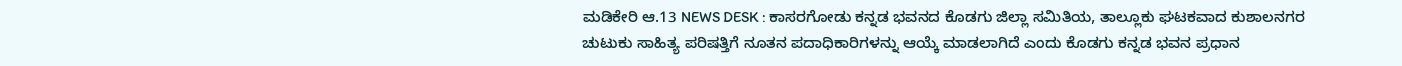ಮಡಿಕೇರಿ ಆ.13 NEWS DESK : ಕಾಸರಗೋಡು ಕನ್ನಡ ಭವನದ ಕೊಡಗು ಜಿಲ್ಲಾ ಸಮಿತಿಯ, ತಾಲ್ಲೂಕು ಘಟಕವಾದ ಕುಶಾಲನಗರ ಚುಟುಕು ಸಾಹಿತ್ಯ ಪರಿಷತ್ತಿಗೆ ನೂತನ ಪದಾಧಿಕಾರಿಗಳನ್ನು ಆಯ್ಕೆ ಮಾಡಲಾಗಿದೆ ಎಂದು ಕೊಡಗು ಕನ್ನಡ ಭವನ ಪ್ರಧಾನ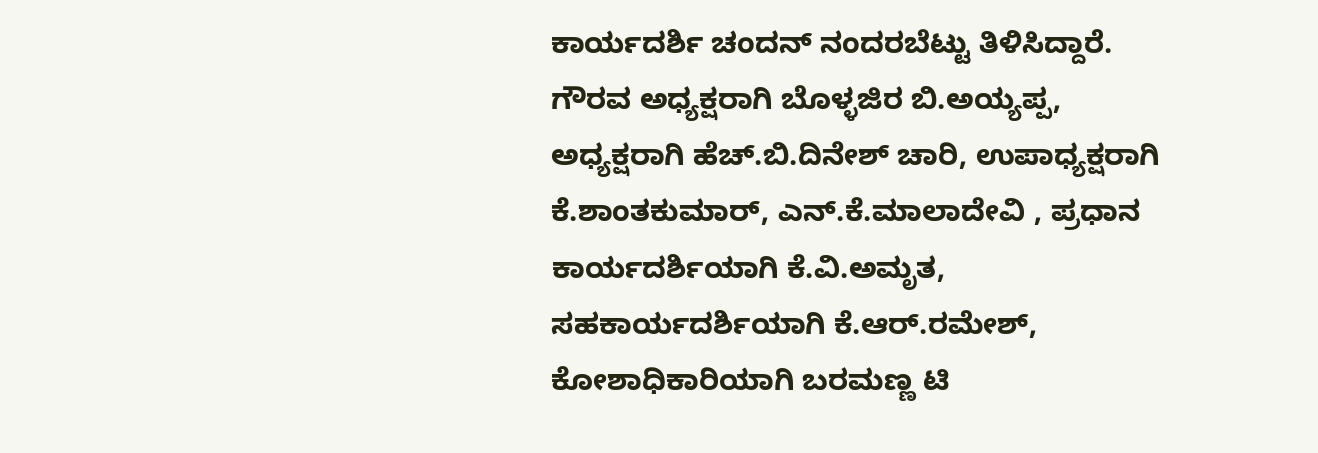ಕಾರ್ಯದರ್ಶಿ ಚಂದನ್ ನಂದರಬೆಟ್ಟು ತಿಳಿಸಿದ್ದಾರೆ. ಗೌರವ ಅಧ್ಯಕ್ಷರಾಗಿ ಬೊಳ್ಳಜಿರ ಬಿ.ಅಯ್ಯಪ್ಪ, ಅಧ್ಯಕ್ಷರಾಗಿ ಹೆಚ್.ಬಿ.ದಿನೇಶ್ ಚಾರಿ, ಉಪಾಧ್ಯಕ್ಷರಾಗಿ ಕೆ.ಶಾಂತಕುಮಾರ್, ಎನ್.ಕೆ.ಮಾಲಾದೇವಿ , ಪ್ರಧಾನ ಕಾರ್ಯದರ್ಶಿಯಾಗಿ ಕೆ.ವಿ.ಅಮೃತ, ಸಹಕಾರ್ಯದರ್ಶಿಯಾಗಿ ಕೆ.ಆರ್.ರಮೇಶ್, ಕೋಶಾಧಿಕಾರಿಯಾಗಿ ಬರಮಣ್ಣ ಟಿ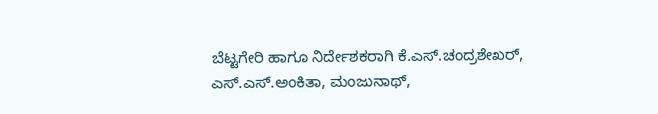ಬೆಟ್ಟಗೇರಿ ಹಾಗೂ ನಿರ್ದೇಶಕರಾಗಿ ಕೆ.ಎಸ್.ಚಂದ್ರಶೇಖರ್, ಎಸ್.ಎಸ್.ಅಂಕಿತಾ, ಮಂಜುನಾಥ್,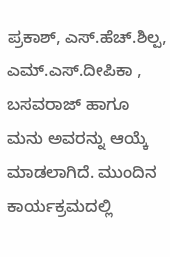ಪ್ರಕಾಶ್, ಎಸ್.ಹೆಚ್.ಶಿಲ್ಪ, ಎಮ್.ಎಸ್.ದೀಪಿಕಾ , ಬಸವರಾಜ್ ಹಾಗೂ ಮನು ಅವರನ್ನು ಆಯ್ಕೆ ಮಾಡಲಾಗಿದೆ. ಮುಂದಿನ ಕಾರ್ಯಕ್ರಮದಲ್ಲಿ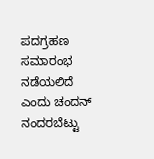ಪದಗ್ರಹಣ ಸಮಾರಂಭ ನಡೆಯಲಿದೆ ಎಂದು ಚಂದನ್ ನಂದರಬೆಟ್ಟು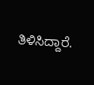ತಿಳಿಸಿದ್ದಾರೆ.